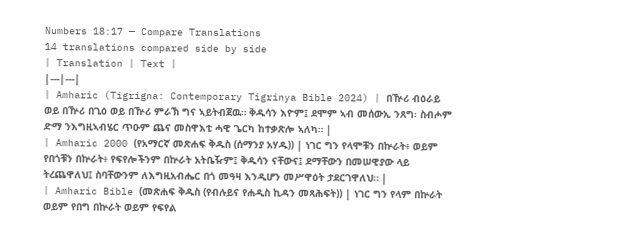Numbers 18:17 — Compare Translations
14 translations compared side by side
| Translation | Text |
|---|---|
| Amharic (Tigrigna: Contemporary Tigrinya Bible 2024) | በዅሪ ብዕራይ ወይ በዅሪ በጊዕ ወይ በዅሪ ምራኽ ግና ኣይትብጀዉ። ቅዱሳን እዮም፤ ደሞም ኣብ መሰውኢ ንጸግ፡ ስብሖም ድማ ንእግዚኣብሄር ጥዑም ጨና መስዋእቲ ሓዊ ጌርካ ከተቃጽሎ ኣለካ። |
| Amharic 2000 (የአማርኛ መጽሐፍ ቅዱስ (ሰማንያ አሃዱ)) | ነገር ግን የላሞቹን በኵራት፥ ወይም የበጎቹን በኵራት፥ የፍየሎችንም በኵራት አትቤዥም፤ ቅዱሳን ናቸውና፤ ደማቸውን በመሠዊያው ላይ ትረጨዋለህ፤ ስባቸውንም ለእግዚአብሔር በጎ መዓዛ እንዲሆን መሥዋዕት ታደርገዋለህ። |
| Amharic Bible (መጽሐፍ ቅዱስ (የብሉይና የሐዲስ ኪዳን መጻሕፍት)) | ነገር ግን የላም በኵራት ወይም የበግ በኵራት ወይም የፍየል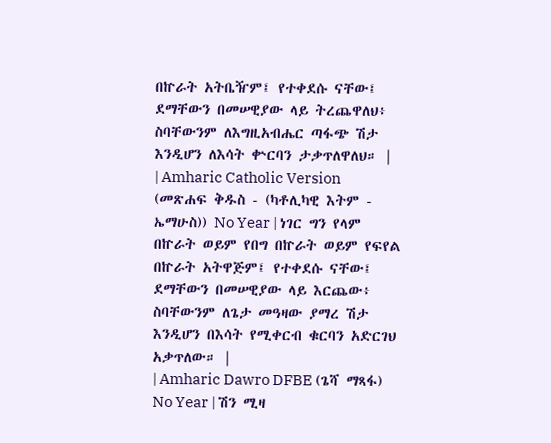በኵራት አትቤዥም፤ የተቀደሱ ናቸው፤ ደማቸውን በመሠዊያው ላይ ትረጨዋለህ፥ ስባቸውንም ለእግዚአብሔር ጣፋጭ ሽታ እንዲሆን ለእሳት ቍርባን ታቃጥለዋለህ። |
| Amharic Catholic Version (መጽሐፍ ቅዱስ - (ካቶሊካዊ እትም - ኤማሁስ)) No Year | ነገር ግን የላም በኵራት ወይም የበግ በኵራት ወይም የፍየል በኵራት አትዋጅም፤ የተቀደሱ ናቸው፤ ደማቸውን በመሠዊያው ላይ እርጨው፥ ስባቸውንም ለጌታ መዓዛው ያማረ ሽታ እንዲሆን በእሳት የሚቀርብ ቁርባን አድርገህ አቃጥለው። |
| Amharic Dawro DFBE (ጌሻ ማጻፋ) No Year | ሽን ሚዛ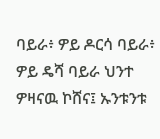ባይራ፥ ዎይ ዶርሳ ባይራ፥ ዎይ ዴሻ ባይራ ህንተ ዎዛናዉ ኮሸና፤ ኡንቱንቱ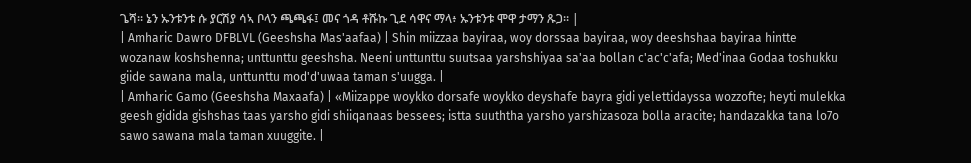ጌሻ። ኔን ኡንቱንቱ ሱ ያርሽያ ሳኣ ቦላን ጫጫፋ፤ መና ጎዳ ቶሹኩ ጊደ ሳዋና ማላ፥ ኡንቱንቱ ሞዋ ታማን ጹጋ። |
| Amharic Dawro DFBLVL (Geeshsha Mas'aafaa) | Shin miizzaa bayiraa, woy dorssaa bayiraa, woy deeshshaa bayiraa hintte wozanaw koshshenna; unttunttu geeshsha. Neeni unttunttu suutsaa yarshshiyaa sa'aa bollan c'ac'c'afa; Med'inaa Godaa toshukku giide sawana mala, unttunttu mod'd'uwaa taman s'uugga. |
| Amharic Gamo (Geeshsha Maxaafa) | «Miizappe woykko dorsafe woykko deyshafe bayra gidi yelettidayssa wozzofte; heyti mulekka geesh gidida gishshas taas yarsho gidi shiiqanaas bessees; istta suuththa yarsho yarshizasoza bolla aracite; handazakka tana lo7o sawo sawana mala taman xuuggite. |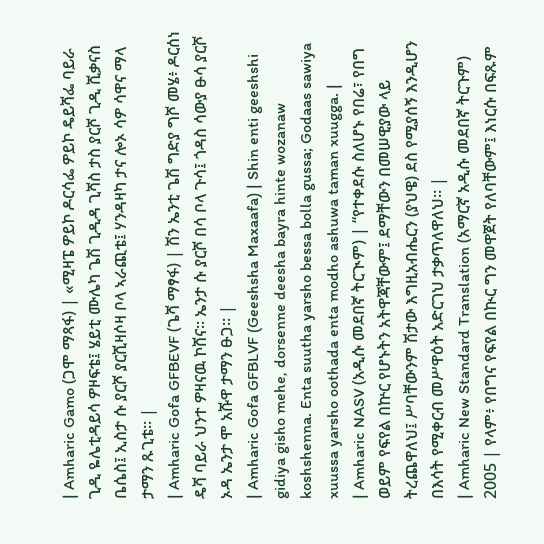| Amharic Gamo (ጋሞ ማጻፋ) | «ሚዛፔ ዎይኮ ዶርሳፌ ዎይኮ ዴይሻፌ ባይራ ጊዲ ዬሌቲዳይሳ ዎዞፍቴ፤ ሄይቲ ሙሌካ ጌሽ ጊዲዳ ጊሻስ ታስ ያርሾ ጊዲ ሺቃናስ ቤሴስ፤ ኢስታ ሱ ያርሾ ያርሺዛሶዛ ቦላ ኣራጪቴ፤ ሃንዳዛካ ታና ሎኦ ሳዎ ሳዋና ማላ ታማን ጹጊቴ። |
| Amharic Gofa GFBEVF (ጌሻ ማፃፋ) | ሽን ኤንቲ ጌሽ ግድያ ግሾ መሄ፥ ዶርሰነ ዴሻ ባይራ ህንተ ዎዛናዉ ኮሸና። ኤንታ ሱ ያርሾ በሳ ቦላ ጉሳ፤ ጎዳስ ሳውያ ፁሳ ያርሾ ኦዳ ኤንታ ሞ አሹዋ ታማን ፁጋ። |
| Amharic Gofa GFBLVF (Geeshsha Maxaafa) | Shin enti geeshshi gidiya gisho mehe, dorsenne deesha bayra hinte wozanaw koshshenna. Enta suutha yarsho bessa bolla gussa; Godaas sawiya xuussa yarsho oothada enta modho ashuwa taman xuugga. |
| Amharic NASV (አዲሱ መደበኛ ትርጒም) | “የተቀደሱ ስለሆኑ የበሬ፣ የበግ ወይም የፍየል በኵር የሆኑትን አትዋጃቸውም፤ ደማቸውን በመሠዊያው ላይ ትረጨዋለህ፤ ሥባቸውንም ሽታው እግዚአብሔርን (ያህዌ) ደስ የሚያሰኝ እንዲሆን በእሳት የሚቀርብ መሥዋዕት አድርገህ ታቃጥለዋለህ። |
| Amharic New Standard Translation (አማርኛ አዲሱ መደበኛ ትርጉም) 2005 | የላም፥ የበግና የፍየል በኲር ግን መዋጀት የለባቸውም፤ እነርሱ በፍጹም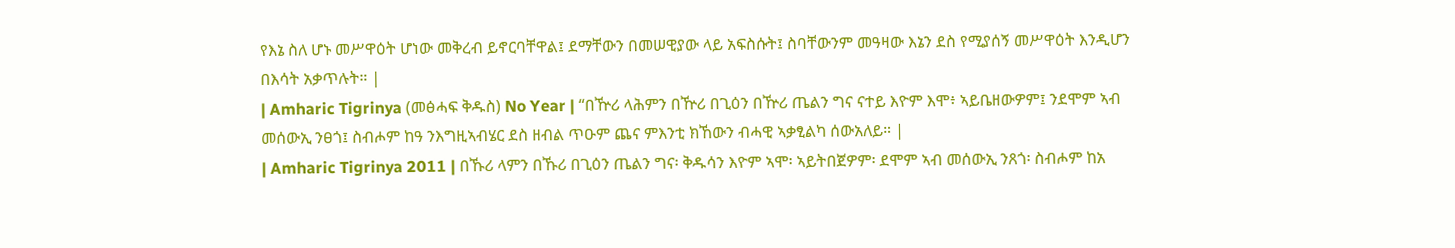የእኔ ስለ ሆኑ መሥዋዕት ሆነው መቅረብ ይኖርባቸዋል፤ ደማቸውን በመሠዊያው ላይ አፍስሱት፤ ስባቸውንም መዓዛው እኔን ደስ የሚያሰኝ መሥዋዕት እንዲሆን በእሳት አቃጥሉት። |
| Amharic Tigrinya (መፅሓፍ ቅዱስ) No Year | “በዅሪ ላሕምን በዅሪ በጊዕን በዅሪ ጤልን ግና ናተይ እዮም እሞ፥ ኣይቤዘውዎም፤ ንደሞም ኣብ መሰውኢ ንፀጎ፤ ስብሖም ከዓ ንእግዚኣብሄር ደስ ዘብል ጥዑም ጨና ምእንቲ ክኸውን ብሓዊ ኣቃፂልካ ሰውአለይ። |
| Amharic Tigrinya 2011 | በኹሪ ላምን በኹሪ በጊዕን ጤልን ግና፡ ቅዱሳን እዮም ኣሞ፡ ኣይትበጀዎም፡ ደሞም ኣብ መሰውኢ ንጸጎ፡ ስብሖም ከአ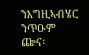ንእግዚኣብሄር ንጥዑም ጬና፡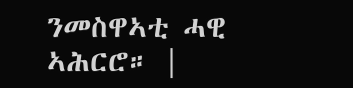ንመስዋኣቲ ሓዊ ኣሕርሮ። |